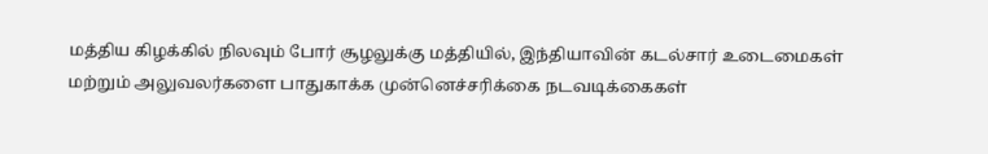மத்திய கிழக்கில் நிலவும் போர் சூழலுக்கு மத்தியில், இந்தியாவின் கடல்சார் உடைமைகள் மற்றும் அலுவலர்களை பாதுகாக்க முன்னெச்சரிக்கை நடவடிக்கைகள்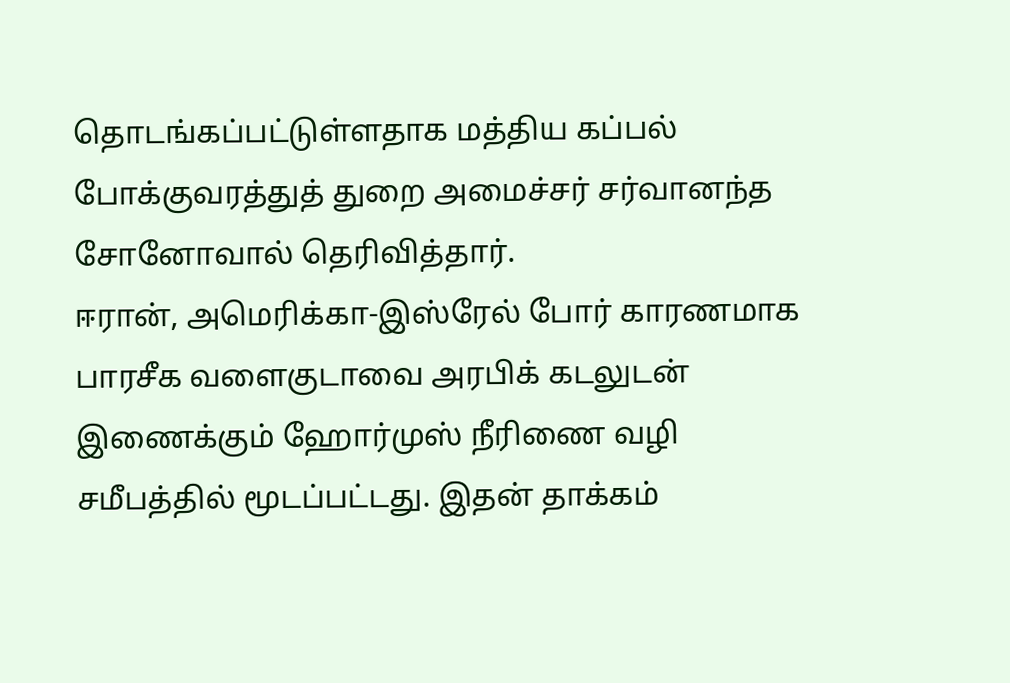தொடங்கப்பட்டுள்ளதாக மத்திய கப்பல் போக்குவரத்துத் துறை அமைச்சர் சர்வானந்த சோனோவால் தெரிவித்தார்.
ஈரான், அமெரிக்கா-இஸ்ரேல் போர் காரணமாக பாரசீக வளைகுடாவை அரபிக் கடலுடன் இணைக்கும் ஹோர்முஸ் நீரிணை வழி சமீபத்தில் மூடப்பட்டது. இதன் தாக்கம்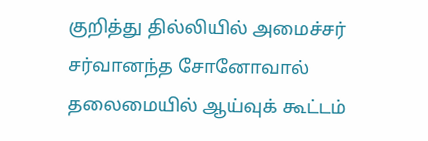குறித்து தில்லியில் அமைச்சர் சர்வானந்த சோனோவால் தலைமையில் ஆய்வுக் கூட்டம்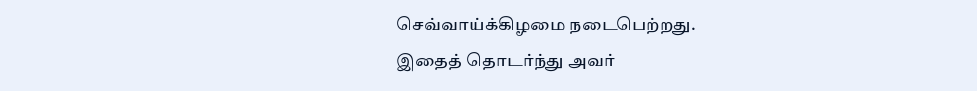செவ்வாய்க்கிழமை நடைபெற்றது.
இதைத் தொடர்ந்து அவர்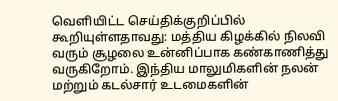வெளியிட்ட செய்திக்குறிப்பில் கூறியுள்ளதாவது: மத்திய கிழக்கில் நிலவி வரும் சூழலை உன்னிப்பாக கண்காணித்து வருகிறோம். இந்திய மாலுமிகளின் நலன் மற்றும் கடல்சார் உடமைகளின்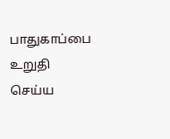பாதுகாப்பை உறுதி செய்ய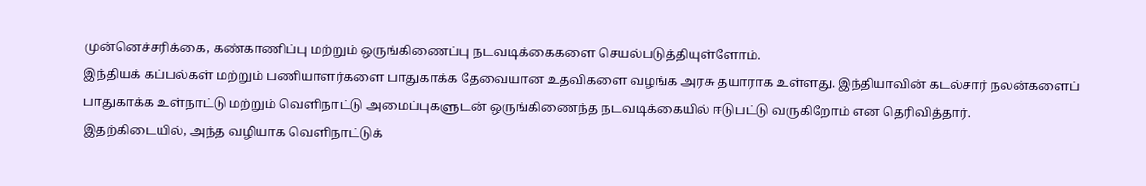முன்னெச்சரிக்கை, கண்காணிப்பு மற்றும் ஒருங்கிணைப்பு நடவடிக்கைகளை செயல்படுத்தியுள்ளோம்.
இந்தியக் கப்பல்கள் மற்றும் பணியாளர்களை பாதுகாக்க தேவையான உதவிகளை வழங்க அரசு தயாராக உள்ளது. இந்தியாவின் கடல்சார் நலன்களைப் பாதுகாக்க உள்நாட்டு மற்றும் வெளிநாட்டு அமைப்புகளுடன் ஒருங்கிணைந்த நடவடிக்கையில் ஈடுபட்டு வருகிறோம் என தெரிவித்தார்.
இதற்கிடையில், அந்த வழியாக வெளிநாட்டுக்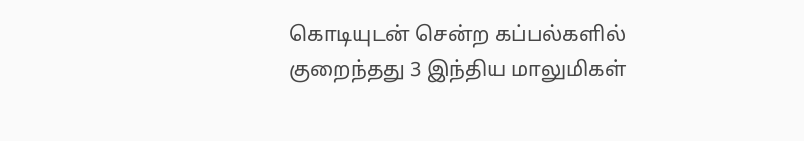கொடியுடன் சென்ற கப்பல்களில் குறைந்தது 3 இந்திய மாலுமிகள்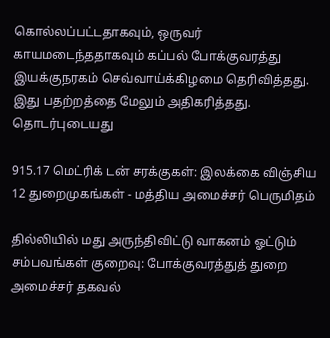கொல்லப்பட்டதாகவும், ஒருவர் காயமடைந்ததாகவும் கப்பல் போக்குவரத்து இயக்குநரகம் செவ்வாய்க்கிழமை தெரிவித்தது. இது பதற்றத்தை மேலும் அதிகரித்தது.
தொடர்புடையது

915.17 மெட்ரிக் டன் சரக்குகள்: இலக்கை விஞ்சிய 12 துறைமுகங்கள் - மத்திய அமைச்சர் பெருமிதம்

தில்லியில் மது அருந்திவிட்டு வாகனம் ஓட்டும் சம்பவங்கள் குறைவு: போக்குவரத்துத் துறை அமைச்சர் தகவல்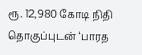ரூ. 12,980 கோடி நிதி தொகுப்புடன் ‘பாரத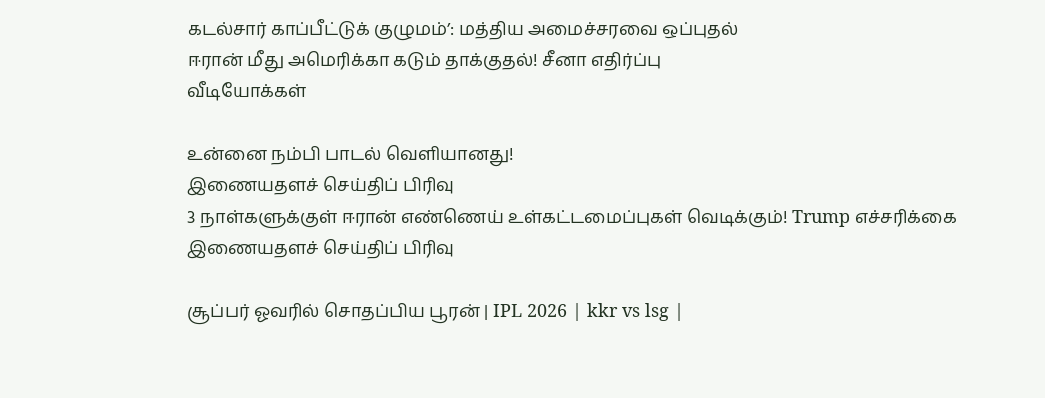கடல்சார் காப்பீட்டுக் குழுமம்’: மத்திய அமைச்சரவை ஒப்புதல்
ஈரான் மீது அமெரிக்கா கடும் தாக்குதல்! சீனா எதிர்ப்பு
வீடியோக்கள்

உன்னை நம்பி பாடல் வெளியானது!
இணையதளச் செய்திப் பிரிவு
3 நாள்களுக்குள் ஈரான் எண்ணெய் உள்கட்டமைப்புகள் வெடிக்கும்! Trump எச்சரிக்கை
இணையதளச் செய்திப் பிரிவு

சூப்பர் ஓவரில் சொதப்பிய பூரன் | IPL 2026 | kkr vs lsg |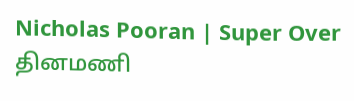Nicholas Pooran | Super Over
தினமணி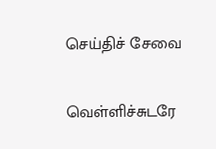செய்திச் சேவை

வெள்ளிச்சுடரே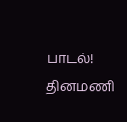பாடல்!
தினமணி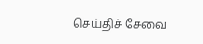செய்திச் சேவை